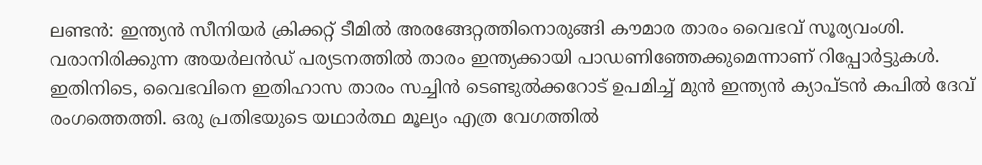ലണ്ടൻ: ഇന്ത്യൻ സീനിയർ ക്രിക്കറ്റ് ടീമിൽ അരങ്ങേറ്റത്തിനൊരുങ്ങി കൗമാര താരം വൈഭവ് സൂര്യവംശി. വരാനിരിക്കുന്ന അയർലൻഡ് പര്യടനത്തിൽ താരം ഇന്ത്യക്കായി പാഡണിഞ്ഞേക്കുമെന്നാണ് റിപ്പോർട്ടുകൾ. ഇതിനിടെ, വൈഭവിനെ ഇതിഹാസ താരം സച്ചിൻ ടെണ്ടുൽക്കറോട് ഉപമിച്ച് മുൻ ഇന്ത്യൻ ക്യാപ്ടൻ കപിൽ ദേവ് രംഗത്തെത്തി. ഒരു പ്രതിഭയുടെ യഥാർത്ഥ മൂല്യം എത്ര വേഗത്തിൽ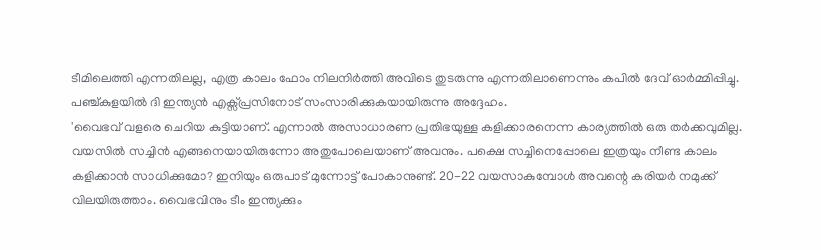ടീമിലെത്തി എന്നതിലല്ല, എത്ര കാലം ഫോം നിലനിർത്തി അവിടെ തുടരുന്നു എന്നതിലാണെന്നും കപിൽ ദേവ് ഓർമ്മിപ്പിച്ചു. പഞ്ച്കുളയിൽ ദി ഇന്ത്യൻ എക്സ്പ്രസിനോട് സംസാരിക്കുകയായിരുന്നു അദ്ദേഹം.
'വൈഭവ് വളരെ ചെറിയ കുട്ടിയാണ്. എന്നാൽ അസാധാരണ പ്രതിഭയുള്ള കളിക്കാരനെന്ന കാര്യത്തിൽ ഒരു തർക്കവുമില്ല. വയസിൽ സച്ചിൻ എങ്ങനെയായിരുന്നോ അതുപോലെയാണ് അവനും. പക്ഷെ സച്ചിനെപ്പോലെ ഇത്രയും നീണ്ട കാലം കളിക്കാൻ സാധിക്കുമോ? ഇനിയും ഒരുപാട് മുന്നോട്ട് പോകാനുണ്ട്. 20-22 വയസാകുമ്പോൾ അവന്റെ കരിയർ നമുക്ക് വിലയിരുത്താം. വൈഭവിനും ടീം ഇന്ത്യക്കും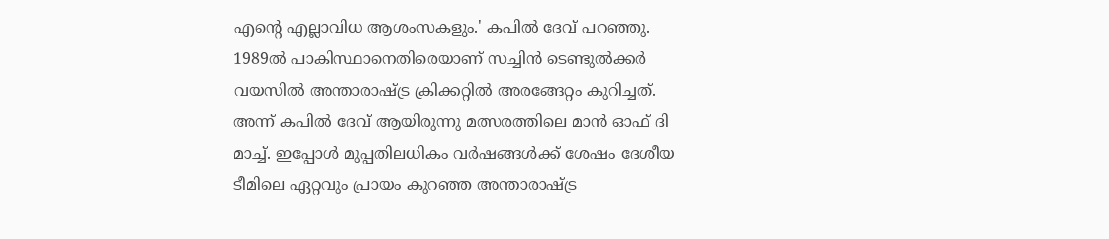എന്റെ എല്ലാവിധ ആശംസകളും.' കപിൽ ദേവ് പറഞ്ഞു.
1989ൽ പാകിസ്ഥാനെതിരെയാണ് സച്ചിൻ ടെണ്ടുൽക്കർ വയസിൽ അന്താരാഷ്ട്ര ക്രിക്കറ്റിൽ അരങ്ങേറ്റം കുറിച്ചത്. അന്ന് കപിൽ ദേവ് ആയിരുന്നു മത്സരത്തിലെ മാൻ ഓഫ് ദി മാച്ച്. ഇപ്പോൾ മുപ്പതിലധികം വർഷങ്ങൾക്ക് ശേഷം ദേശീയ ടീമിലെ ഏറ്റവും പ്രായം കുറഞ്ഞ അന്താരാഷ്ട്ര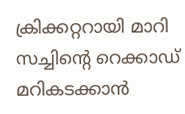ക്രിക്കറ്ററായി മാറി സച്ചിന്റെ റെക്കാഡ് മറികടക്കാൻ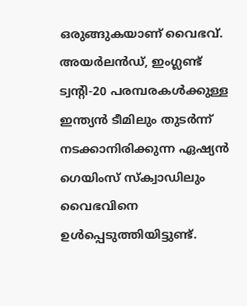ഒരുങ്ങുകയാണ് വൈഭവ്.
അയർലൻഡ്, ഇംഗ്ലണ്ട് ട്വന്റി-20 പരമ്പരകൾക്കുള്ള ഇന്ത്യൻ ടീമിലും തുടർന്ന് നടക്കാനിരിക്കുന്ന ഏഷ്യൻ ഗെയിംസ് സ്ക്വാഡിലും വൈഭവിനെ ഉൾപ്പെടുത്തിയിട്ടുണ്ട്.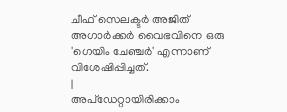ചീഫ് സെലക്ടർ അജിത് അഗാർക്കർ വൈഭവിനെ ഒരു 'ഗെയിം ചേഞ്ചർ' എന്നാണ് വിശേഷിപ്പിച്ചത്.
|
അപ്ഡേറ്റായിരിക്കാം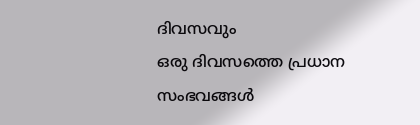ദിവസവും
ഒരു ദിവസത്തെ പ്രധാന സംഭവങ്ങൾ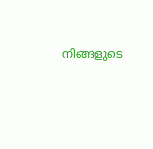നിങ്ങളുടെ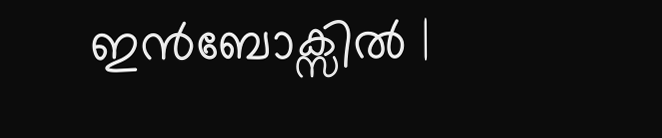ഇൻബോക്സിൽ |